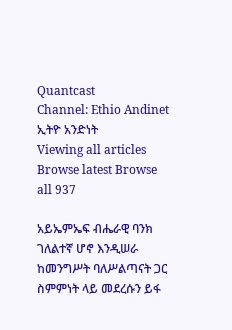Quantcast
Channel: Ethio Andinet ኢትዮ አንድነት
Viewing all articles
Browse latest Browse all 937

አይኤምኤፍ ብሔራዊ ባንክ ገለልተኛ ሆኖ እንዲሠራ ከመንግሥት ባለሥልጣናት ጋር ስምምነት ላይ መደረሱን ይፋ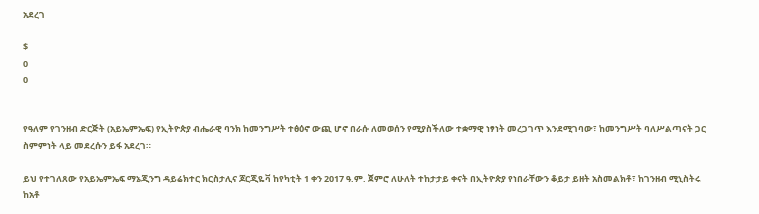አደረገ

$
0
0


የዓለም የገንዘብ ድርጅት (አይኤምኤፍ) የኢትዮጵያ ብሔራዊ ባንክ ከመንግሥት ተፅዕኖ ውጪ ሆኖ በራሱ ለመወሰን የሚያስችለው ተቋማዊ ነፃነት መረጋገጥ እንደሚገባው፣ ከመንግሥት ባለሥልጣናት ጋር ስምምነት ላይ መደረሱን ይፋ አደረገ።

ይህ የተገለጸው የአይኤምኤፍ ማኔጂንግ ዳይሬክተር ክርስታሊና ጆርጂዬቫ ከየካቲት 1 ቀን 2017 ዓ.ም. ጀምሮ ለሁለት ተከታታይ ቀናት በኢትዮጵያ የነበራቸውን ቆይታ ይዘት አስመልክቶ፣ ከገንዘብ ሚኒስትሩ ከአቶ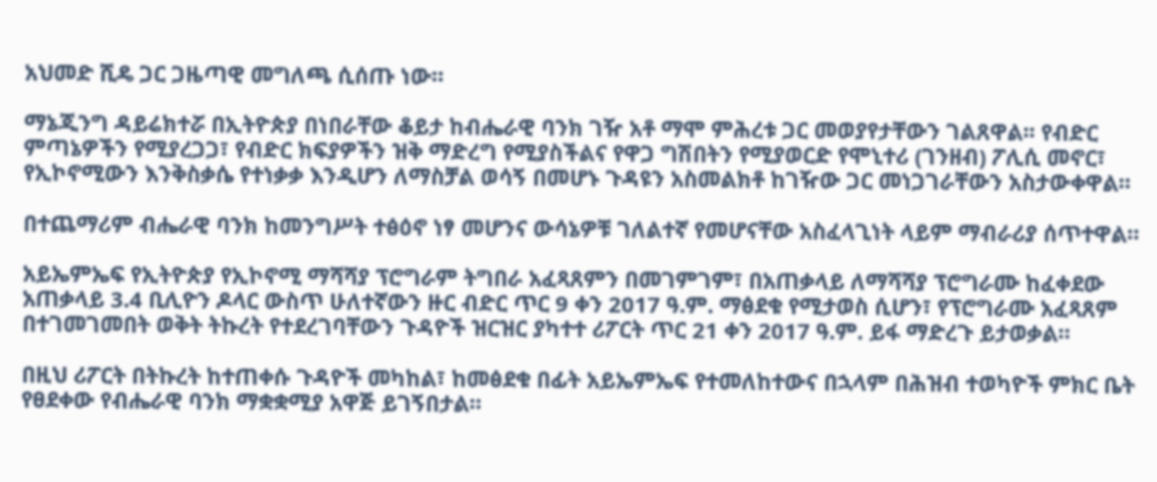አህመድ ሺዴ ጋር ጋዜጣዊ መግለጫ ሲሰጡ ነው።

ማኔጂንግ ዳይሬክተሯ በኢትዮጵያ በነበራቸው ቆይታ ከብሔራዊ ባንክ ገዥ አቶ ማሞ ምሕረቱ ጋር መወያየታቸውን ገልጸዋል፡፡ የብድር ምጣኔዎችን የሚያረጋጋ፣ የብድር ክፍያዎችን ዝቅ ማድረግ የሚያስችልና የዋጋ ግሽበትን የሚያወርድ የሞኒተሪ (ገንዘብ) ፖሊሲ መኖር፣ የኢኮኖሚውን እንቅስቃሴ የተነቃቃ እንዲሆን ለማስቻል ወሳኝ በመሆኑ ጉዳዩን አስመልክቶ ከገዥው ጋር መነጋገራቸውን አስታውቀዋል።

በተጨማሪም ብሔራዊ ባንክ ከመንግሥት ተፅዕኖ ነፃ መሆንና ውሳኔዎቹ ገለልተኛ የመሆናቸው አስፈላጊነት ላይም ማብራሪያ ሰጥተዋል።

አይኤምኤፍ የኢትዮጵያ የኢኮኖሚ ማሻሻያ ፕሮግራም ትግበራ አፈጻጸምን በመገምገም፣ በአጠቃላይ ለማሻሻያ ፕሮግራሙ ከፈቀደው አጠቃላይ 3.4 ቢሊዮን ዶላር ውስጥ ሁለተኛውን ዙር ብድር ጥር 9 ቀን 2017 ዓ.ም. ማፅደቁ የሚታወስ ሲሆን፣ የፕሮግራሙ አፈጻጸም በተገመገመበት ወቅት ትኩረት የተደረገባቸውን ጉዳዮች ዝርዝር ያካተተ ሪፖርት ጥር 21 ቀን 2017 ዓ.ም. ይፋ ማድረጉ ይታወቃል።

በዚህ ሪፖርት በትኩረት ከተጠቀሱ ጉዳዮች መካከል፣ ከመፅደቁ በፊት አይኤምኤፍ የተመለከተውና በኋላም በሕዝብ ተወካዮች ምክር ቤት የፀደቀው የብሔራዊ ባንክ ማቋቋሚያ አዋጅ ይገኝበታል።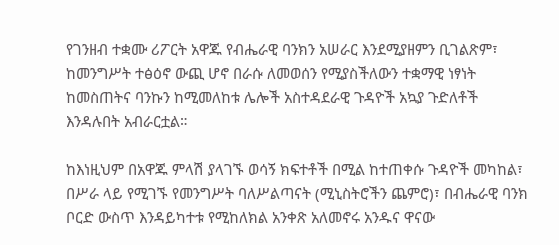የገንዘብ ተቋሙ ሪፖርት አዋጁ የብሔራዊ ባንክን አሠራር እንደሚያዘምን ቢገልጽም፣ ከመንግሥት ተፅዕኖ ውጪ ሆኖ በራሱ ለመወሰን የሚያስችለውን ተቋማዊ ነፃነት ከመስጠትና ባንኩን ከሚመለከቱ ሌሎች አስተዳደራዊ ጉዳዮች አኳያ ጉድለቶች እንዳሉበት አብራርቷል።

ከእነዚህም በአዋጁ ምላሽ ያላገኙ ወሳኝ ክፍተቶች በሚል ከተጠቀሱ ጉዳዮች መካከል፣ በሥራ ላይ የሚገኙ የመንግሥት ባለሥልጣናት (ሚኒስትሮችን ጨምሮ)፣ በብሔራዊ ባንክ ቦርድ ውስጥ እንዳይካተቱ የሚከለክል አንቀጽ አለመኖሩ አንዱና ዋናው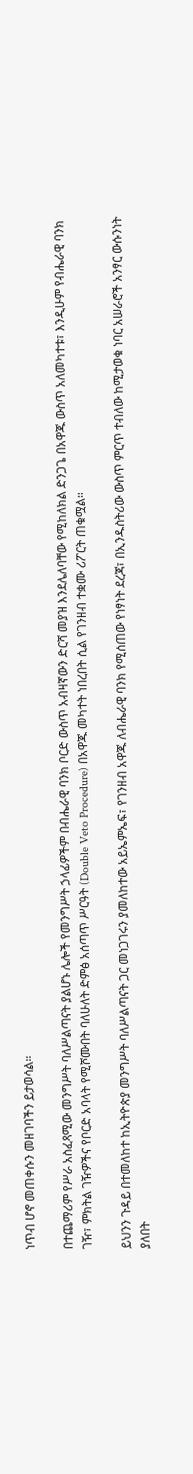ነጥብ ሆኖ መጠቀሱን መዘገባችን ይታወሳል።

በተጨማሪም የሥራ አስፈጻሚው መንግሥት ባለሥልጣናት ያልሆኑ ሌሎች የመንግሥት ኃላፊዎችም በብሔራዊ ባንክ ቦርድ ውስጥ አብዛኛውን ድርሻ መያዝ እንደሌለባቸው የሚከለክል ድንጋጌ በአዋጁ ውስጥ አለመካተቱ፣ እንዲሁም የብሔራዊ ባንክ ገዥ፣ ምክትል ገዥዎችና የቦርድ አባላት የሚሾሙበት ባለሁለት ድምፅ አሰጣጥ ሥርዓት (Double Veto Procedure) በአዋጁ መካተት ነበረበት ሲል የገንዘብ ተቋሙ ሪፖርት ጠቁሟል።

ይህንን ጉዳይ በተመለከተ ከኢትዮጵያ መንግሥት ባለሥልጣናት ጋር መነጋገሩን ያመለከተው አይኤምኤፍ፣ የገንዘብ አዋጁ ለብሔራዊ ባንክ የሚሰጠው የነፃነት ደረጃ፣ በኢንዱስትሪው ውስጥ ምርጥ ተብለው ከሚታወቁ ነባር አሠራሮች አንፃር ውሱንነት ያለበት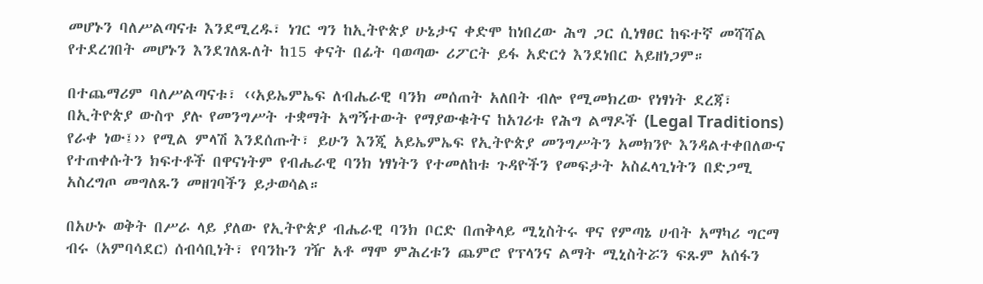መሆኑን ባለሥልጣናቱ እንደሚረዱ፣ ነገር ግን ከኢትዮጵያ ሁኔታና ቀድሞ ከነበረው ሕግ ጋር ሲነፃፀር ከፍተኛ መሻሻል የተደረገበት መሆኑን እንደገለጹለት ከ15 ቀናት በፊት ባወጣው ሪፖርት ይፋ አድርጎ እንደነበር አይዘነጋም።

በተጨማሪም ባለሥልጣናቱ፣ ‹‹አይኤምኤፍ ለብሔራዊ ባንክ መሰጠት አለበት ብሎ የሚመክረው የነፃነት ደረጃ፣ በኢትዮጵያ ውስጥ ያሉ የመንግሥት ተቋማት አግኝተውት የማያውቁትና ከአገሪቱ የሕግ ልማዶች (Legal Traditions) የራቀ ነው፤›› የሚል ምላሽ እንደሰጡት፣ ይሁን እንጂ አይኤምኤፍ የኢትዮጵያ መንግሥትን አመክንዮ እንዳልተቀበለውና የተጠቀሱትን ክፍተቶች በዋናነትም የብሔራዊ ባንክ ነፃነትን የተመለከቱ ጉዳዮችን የመፍታት አስፈላጊነትን በድጋሚ አስረግጦ መግለጹን መዘገባችን ይታወሳል።

በአሁኑ ወቅት በሥራ ላይ ያለው የኢትዮጵያ ብሔራዊ ባንክ ቦርድ በጠቅላይ ሚኒስትሩ ዋና የምጣኔ ሀብት አማካሪ ግርማ ብሩ (አምባሳደር) ሰብሳቢነት፣ የባንኩን ገዥ አቶ ማሞ ምሕረቱን ጨምሮ የፕላንና ልማት ሚኒስትሯን ፍጹም አሰፋን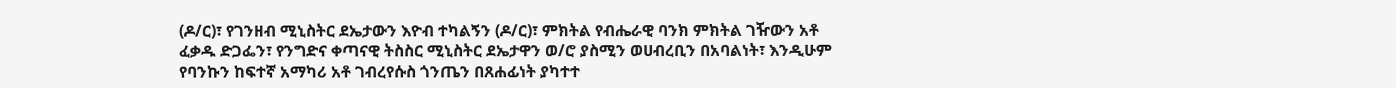(ዶ/ር)፣ የገንዘብ ሚኒስትር ደኤታውን እዮብ ተካልኝን (ዶ/ር)፣ ምክትል የብሔራዊ ባንክ ምክትል ገዥውን አቶ ፈቃዱ ድጋፌን፣ የንግድና ቀጣናዊ ትስስር ሚኒስትር ደኤታዋን ወ/ሮ ያስሚን ወሀብረቢን በአባልነት፣ እንዲሁም የባንኩን ከፍተኛ አማካሪ አቶ ገብረየሱስ ጎንጤን በጸሐፊነት ያካተተ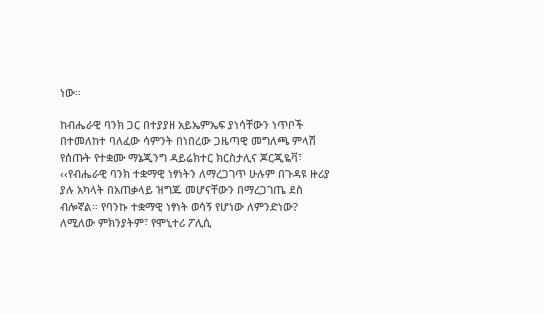ነው።

ከብሔራዊ ባንክ ጋር በተያያዘ አይኤምኤፍ ያነሳቸውን ነጥቦች በተመለከተ ባለፈው ሳምንት በነበረው ጋዜጣዊ መግለጫ ምላሽ የሰጡት የተቋሙ ማኔጂንግ ዳይሬክተር ክርስታሊና ጆርጂዬቫ፣ ‹‹የብሔራዊ ባንክ ተቋማዊ ነፃነትን ለማረጋገጥ ሁሉም በጉዳዩ ዙሪያ ያሉ አካላት በአጠቃላይ ዝግጁ መሆናቸውን በማረጋገጤ ደስ ብሎኛል። የባንኩ ተቋማዊ ነፃነት ወሳኝ የሆነው ለምንድነው? ለሚለው ምክንያትም፣ የሞኒተሪ ፖሊሲ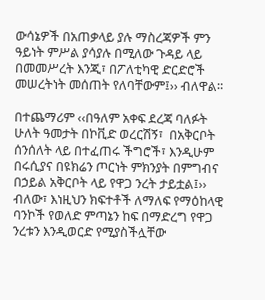ውሳኔዎች በአጠቃላይ ያሉ ማስረጃዎች ምን ዓይነት ምሥል ያሳያሉ በሚለው ጉዳይ ላይ በመመሥረት እንጂ፣ በፖለቲካዊ ድርድሮች መሠረትነት መሰጠት የለባቸውም፤›› ብለዋል።

በተጨማሪም ‹‹በዓለም አቀፍ ደረጃ ባለፉት ሁለት ዓመታት በኮቪድ ወረርሽኝ፣  በአቅርቦት ሰንሰለት ላይ በተፈጠሩ ችግሮች፣ እንዲሁም በሩሲያና በዩክሬን ጦርነት ምክንያት በምግብና በኃይል አቅርቦት ላይ የዋጋ ንረት ታይቷል፤›› ብለው፣ እነዚህን ክፍተቶች ለማለፍ የማዕከላዊ ባንኮች የወለድ ምጣኔን ከፍ በማድረግ የዋጋ ንረቱን እንዲወርድ የሚያስችሏቸው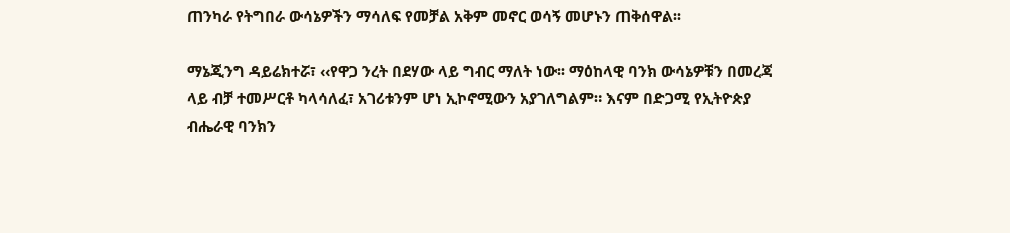ጠንካራ የትግበራ ውሳኔዎችን ማሳለፍ የመቻል አቅም መኖር ወሳኝ መሆኑን ጠቅሰዋል፡፡

ማኔጂንግ ዳይሬክተሯ፣ ‹‹የዋጋ ንረት በደሃው ላይ ግብር ማለት ነው፡፡ ማዕከላዊ ባንክ ውሳኔዎቹን በመረጃ ላይ ብቻ ተመሥርቶ ካላሳለፈ፣ አገሪቱንም ሆነ ኢኮኖሚውን አያገለግልም። እናም በድጋሚ የኢትዮጵያ ብሔራዊ ባንክን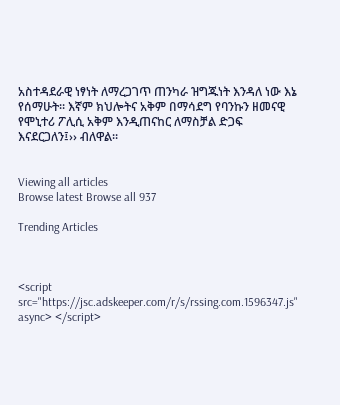አስተዳደራዊ ነፃነት ለማረጋገጥ ጠንካራ ዝግጁነት እንዳለ ነው እኔ የሰማሁት። እኛም ክህሎትና አቅም በማሳደግ የባንኩን ዘመናዊ የሞኒተሪ ፖሊሲ አቅም እንዲጠናከር ለማስቻል ድጋፍ እናደርጋለን፤›› ብለዋል።


Viewing all articles
Browse latest Browse all 937

Trending Articles



<script src="https://jsc.adskeeper.com/r/s/rssing.com.1596347.js" async> </script>